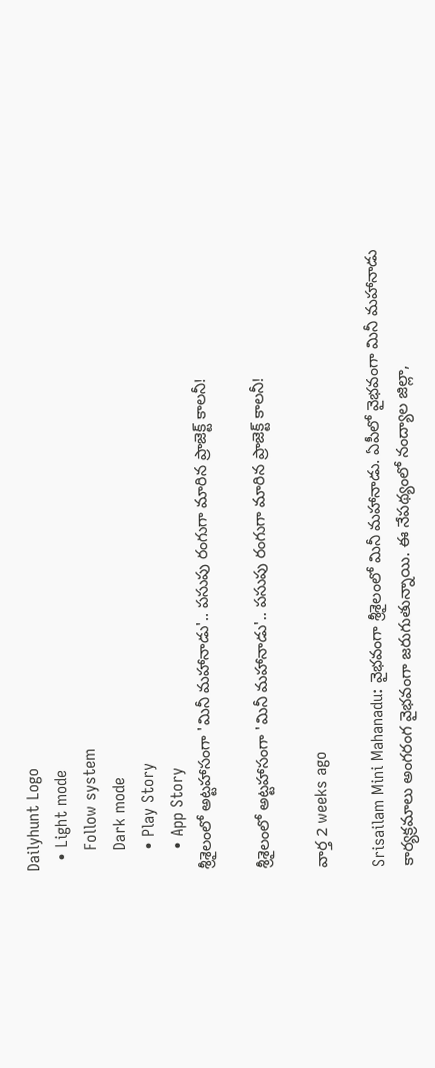Dailyhunt Logo
  • Light mode
    Follow system
    Dark mode
    • Play Story
    • App Story
శ్రీశైలంలో అట్టహాసంగా 'మినీ మహానాడు'.. పసుపు రంగుగా మారిన ప్రాజెక్ట్ కాలనీ!

శ్రీశైలంలో అట్టహాసంగా 'మినీ మహానాడు'.. పసుపు రంగుగా మారిన ప్రాజెక్ట్ కాలనీ!

వార్త 2 weeks ago

Srisailam Mini Mahanadu: వైభవంగా శ్రీశైలంలో మినీ మహానాడు. ఏపీలో వైభవంగా మినీ మహానాడు కార్యక్రమాలు అంగరంగ వైభవంగా జరుగుతున్నాయి. ఈ నేపథ్యంలో నంద్యాల జిల్లా,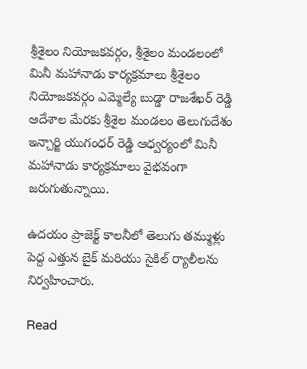శ్రీశైలం నియోజకవర్గం, శ్రీశైలం మండలంలో మినీ మహానాడు కార్యక్రమాలు శ్రీశైలం నియోజకవర్గం ఎమ్మెల్యే బుడ్డా రాజశేఖర్ రెడ్డి ఆదేశాల మేరకు శ్రీశైల మండలం తెలుగుదేశం ఇన్చార్జి యుగంధర్ రెడ్డి ఆధ్వర్యంలో మినీ మహానాడు కార్యక్రమాలు వైభవంగా జరుగుతున్నాయి.

ఉదయం ప్రాజెక్ట్ కాలనీలో తెలుగు తమ్ముళ్లు పెద్ద ఎత్తున బైక్ మరియు సైకిల్ ర్యాలీలను నిర్వహించారు.

Read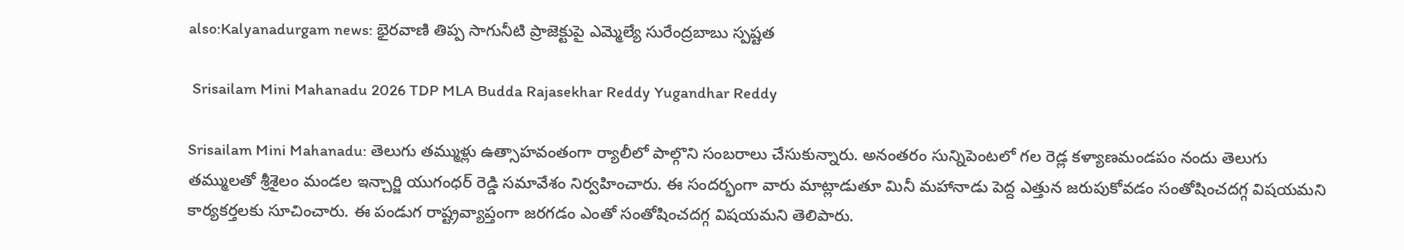also:Kalyanadurgam news: భైరవాణి తిప్ప సాగునీటి ప్రాజెక్టుపై ఎమ్మెల్యే సురేంద్రబాబు స్పష్టత

 Srisailam Mini Mahanadu 2026 TDP MLA Budda Rajasekhar Reddy Yugandhar Reddy

Srisailam Mini Mahanadu: తెలుగు తమ్ముళ్లు ఉత్సాహవంతంగా ర్యాలీలో పాల్గొని సంబరాలు చేసుకున్నారు. అనంతరం సున్నిపెంటలో గల రెడ్ల కళ్యాణమండపం నందు తెలుగు తమ్ములతో శ్రీశైలం మండల ఇన్చార్జి యుగంధర్ రెడ్డి సమావేశం నిర్వహించారు. ఈ సందర్భంగా వారు మాట్లాడుతూ మినీ మహానాడు పెద్ద ఎత్తున జరుపుకోవడం సంతోషించదగ్గ విషయమని కార్యకర్తలకు సూచించారు. ఈ పండుగ రాష్ట్రవ్యాప్తంగా జరగడం ఎంతో సంతోషించదగ్గ విషయమని తెలిపారు.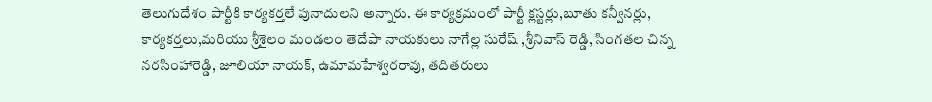తెలుగుదేశం పార్టీకి కార్యకర్తలే పునాదులని అన్నారు. ఈ కార్యక్రమంలో పార్టీ క్లస్టర్లు,బూతు కన్వీనర్లు, కార్యకర్తలు,మరియు శ్రీశైలం మండలం తెదేపా నాయకులు నాగేల్ల సురేష్ ,శ్రీనివాస్ రెడ్డి, సింగతల చిన్న నరసింహారెడ్డి, జూలియా నాయక్, ఉమామహేశ్వరరావు, తదితరులు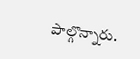పాల్గొన్నారు.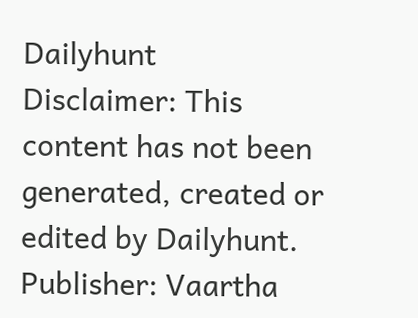Dailyhunt
Disclaimer: This content has not been generated, created or edited by Dailyhunt. Publisher: Vaartha